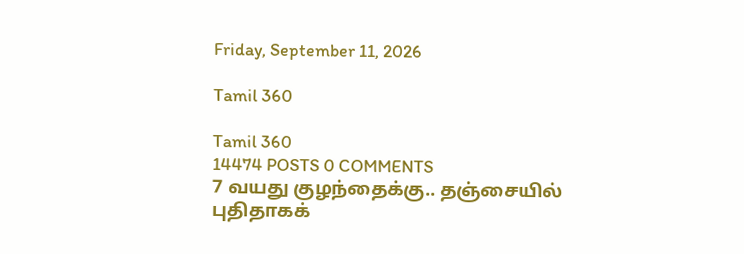Friday, September 11, 2026

Tamil 360

Tamil 360
14474 POSTS 0 COMMENTS
7 வயது குழந்தைக்கு.. தஞ்சையில் புதிதாகக்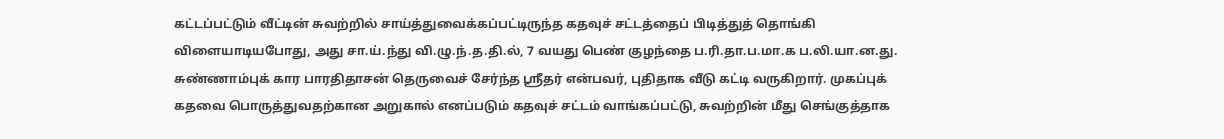கட்டப்பட்டும் வீட்டின் சுவற்றில் சாய்த்துவைக்கப்பட்டிருந்த கதவுச் சட்டத்தைப் பிடித்துத் தொங்கி விளையாடியபோது, அது சா.ய்.ந்து வி.ழு.ந்.த.தி.ல், 7 வயது பெண் குழந்தை ப.ரி.தா.ப.மா.க ப.லி.யா.ன.து. சுண்ணாம்புக் கார பாரதிதாசன் தெருவைச் சேர்ந்த ஸ்ரீதர் என்பவர், புதிதாக வீடு கட்டி வருகிறார். முகப்புக் கதவை பொருத்துவதற்கான அறுகால் எனப்படும் கதவுச் சட்டம் வாங்கப்பட்டு, சுவற்றின் மீது செங்குத்தாக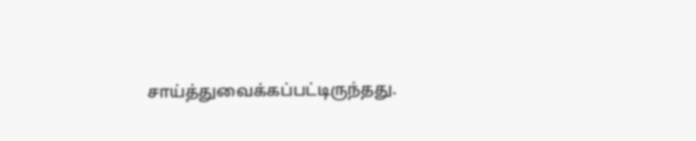சாய்த்துவைக்கப்பட்டிருந்தது.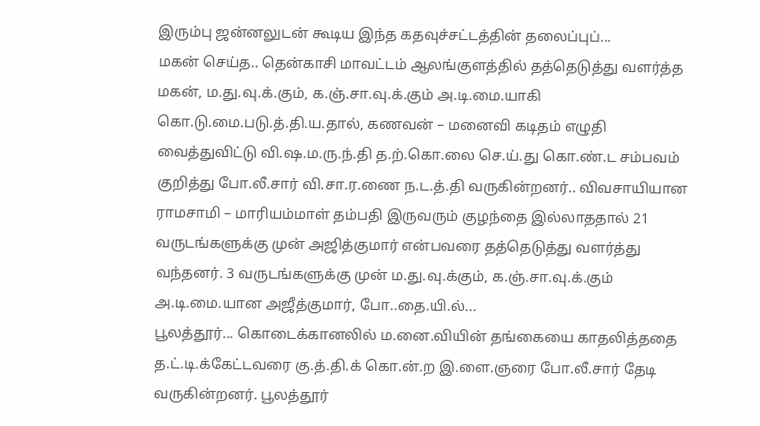இரும்பு ஜன்னலுடன் கூடிய இந்த கதவுச்சட்டத்தின் தலைப்புப்...
மகன் செய்த.. தென்காசி மாவட்டம் ஆலங்குளத்தில் தத்தெடுத்து வளர்த்த மகன், ம.து.வு.க்.கும், க.ஞ்.சா.வு.க்.கும் அ.டி.மை.யாகி கொ.டு.மை.படு.த்.தி.ய.தால், கணவன் – மனைவி கடிதம் எழுதி வைத்துவிட்டு வி.ஷ.ம.ரு.ந்.தி த.ற்.கொ.லை செ.ய்.து கொ.ண்.ட சம்பவம் குறித்து போ.லீ.சார் வி.சா.ர.ணை ந.ட.த்.தி வருகின்றனர்.. விவசாயியான ராமசாமி – மாரியம்மாள் தம்பதி இருவரும் குழந்தை இல்லாததால் 21 வருடங்களுக்கு முன் அஜித்குமார் என்பவரை தத்தெடுத்து வளர்த்து வந்தனர். 3 வருடங்களுக்கு முன் ம.து.வு.க்கும், க.ஞ்.சா.வு.க்.கும் அ.டி.மை.யான அஜீத்குமார், போ..தை.யி.ல்...
பூலத்தூர்... கொடைக்கானலில் ம.னை.வியின் தங்கையை காதலித்ததை த.ட்.டி.க்கேட்டவரை கு.த்.தி.க் கொ.ன்.ற இ.ளை.ஞரை போ.லீ.சார் தேடி வருகின்றனர். பூலத்தூர்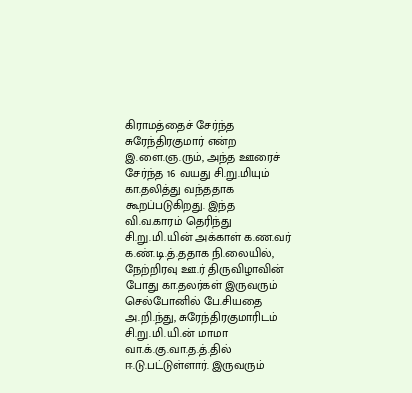கிராமத்தைச் சேர்ந்த சுரேந்திரகுமார் என்ற இ.ளை.ஞ.ரும், அந்த ஊரைச் சேர்ந்த 16 வயது சி.று.மியும் கா.தலித்து வந்ததாக கூறப்படுகிறது. இந்த வி.வ.காரம் தெரிந்து சி.று.மி.யின் அக்காள் க.ண.வர் க.ண்.டி.த்.ததாக நி.லையில், நேற்றிரவு ஊ.ர் திருவிழாவின் போது கா.தலர்கள் இருவரும் செல்போனில் பே.சியதை அ.றி.ந்து, சுரேந்திரகுமாரிடம் சி.று.மி.யி.ன் மாமா வா.க்.கு.வா.த.த்.தில் ஈ.டு.பட்டுள்ளார். இருவரும்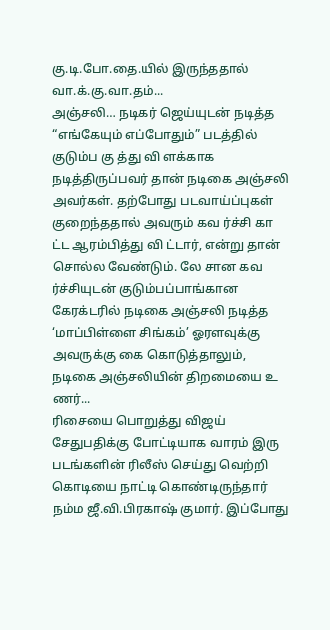கு.டி.போ.தை.யில் இருந்ததால் வா.க்.கு.வா.தம்...
அஞ்சலி… நடிகர் ஜெய்யுடன் நடித்த “எங்கேயும் எப்போதும்” படத்தில் குடும்ப கு த்து வி ளக்காக நடித்திருப்பவர் தான் நடிகை அஞ்சலி அவர்கள். தற்போது படவாய்ப்புகள் குறைந்ததால் அவரும் கவ ர்ச்சி கா ட்ட ஆரம்பித்து வி ட்டார், என்று தான் சொல்ல வேண்டும். லே சான கவ ர்ச்சியுடன் குடும்பப்பாங்கான கேரக்டரில் நடிகை அஞ்சலி நடித்த ‘மாப்பிள்ளை சிங்கம்’ ஓரளவுக்கு அவருக்கு கை கொடுத்தாலும், நடிகை அஞ்சலியின் திறமையை உ ணர்...
ரிசையை பொறுத்து விஜய் சேதுபதிக்கு போட்டியாக வாரம் இரு படங்களின் ரிலீஸ் செய்து வெற்றி கொடியை நாட்டி கொண்டிருந்தார் நம்ம ஜீ.வி.பிரகாஷ் குமார். இப்போது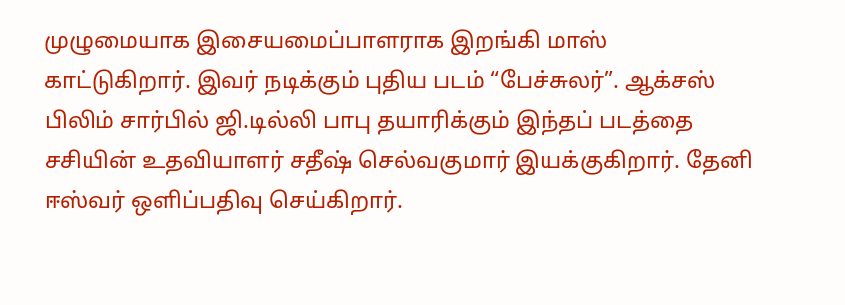முழுமையாக இசையமைப்பாளராக இறங்கி மாஸ் காட்டுகிறார். இவர் நடிக்கும் புதிய படம் “பேச்சுலர்”. ஆக்சஸ் பிலிம் சார்பில் ஜி.டில்லி பாபு தயாரிக்கும் இந்தப் படத்தை சசியின் உதவியாளர் சதீஷ் செல்வகுமார் இயக்குகிறார். தேனி ஈஸ்வர் ஒளிப்பதிவு செய்கிறார்.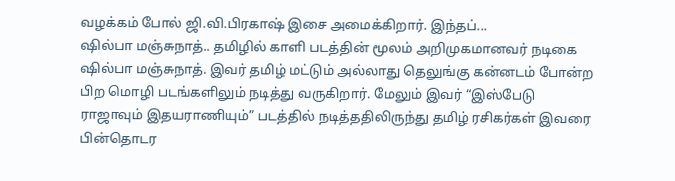வழக்கம் போல் ஜி.வி.பிரகாஷ் இசை அமைக்கிறார். இந்தப்...
ஷில்பா மஞ்சுநாத்.. தமிழில் காளி படத்தின் மூலம் அறிமுகமானவர் நடிகை ஷில்பா மஞ்சுநாத். இவர் தமிழ் மட்டும் அல்லாது தெலுங்கு கன்னடம் போன்ற பிற மொழி படங்களிலும் நடித்து வருகிறார். மேலும் இவர் “இஸ்பேடு ராஜாவும் இதயராணியும்” படத்தில் நடித்ததிலிருந்து தமிழ் ரசிகர்கள் இவரை பின்தொடர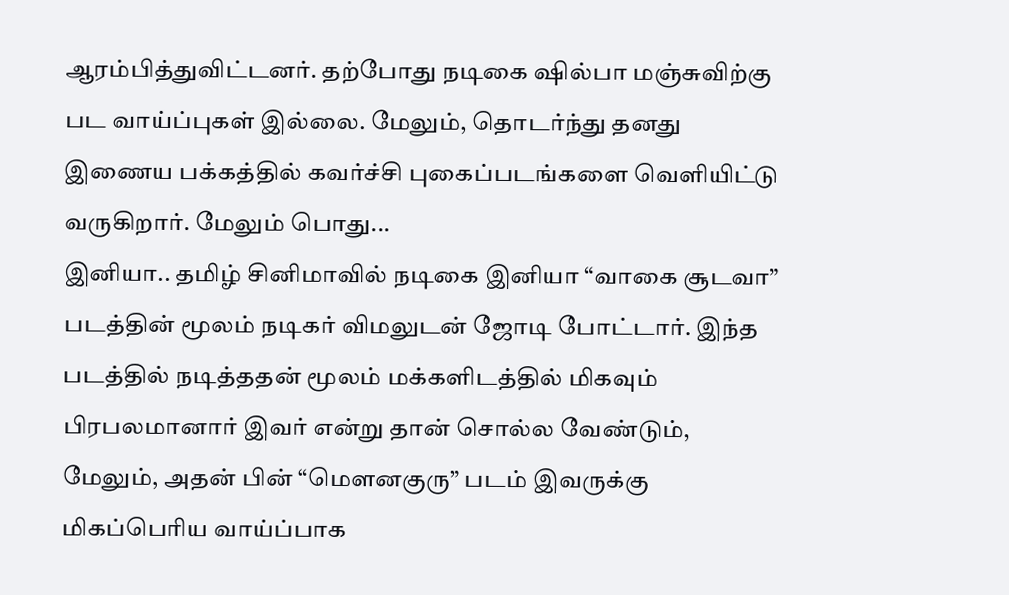ஆரம்பித்துவிட்டனர். தற்போது நடிகை ஷில்பா மஞ்சுவிற்கு பட வாய்ப்புகள் இல்லை. மேலும், தொடர்ந்து தனது இணைய பக்கத்தில் கவர்ச்சி புகைப்படங்களை வெளியிட்டு வருகிறார். மேலும் பொது...
இனியா.. தமிழ் சினிமாவில் நடிகை இனியா “வாகை சூடவா” படத்தின் மூலம் நடிகர் விமலுடன் ஜோடி போட்டார். இந்த படத்தில் நடித்ததன் மூலம் மக்களிடத்தில் மிகவும் பிரபலமானார் இவர் என்று தான் சொல்ல வேண்டும், மேலும், அதன் பின் “மௌனகுரு” படம் இவருக்கு மிகப்பெரிய வாய்ப்பாக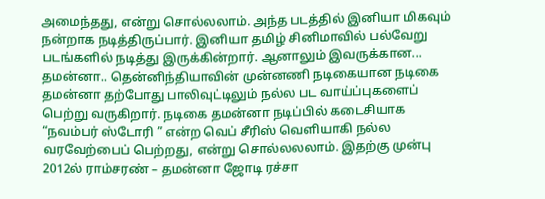அமைந்தது, என்று சொல்லலாம். அந்த படத்தில் இனியா மிகவும் நன்றாக நடித்திருப்பார். இனியா தமிழ் சினிமாவில் பல்வேறு படங்களில் நடித்து இருக்கின்றார். ஆனாலும் இவருக்கான...
தமன்னா.. தென்னிந்தியாவின் முன்னணி நடிகையான நடிகை தமன்னா தற்போது பாலிவுட்டிலும் நல்ல பட வாய்ப்புகளைப் பெற்று வருகிறார். நடிகை தமன்னா நடிப்பில் கடைசியாக “நவம்பர் ஸ்டோரி ” என்ற வெப் சீரிஸ் வெளியாகி நல்ல வரவேற்பைப் பெற்றது, என்று சொல்லலலாம். இதற்கு முன்பு 2012ல் ராம்சரண் – தமன்னா ஜோடி ரச்சா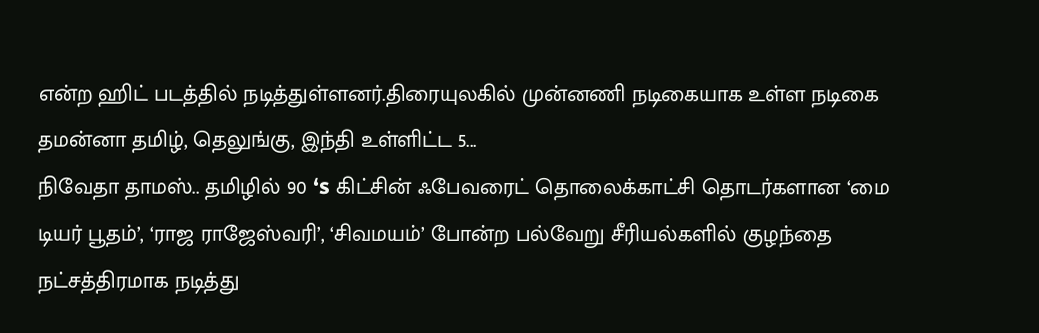என்ற ஹிட் படத்தில் நடித்துள்ளனர்.திரையுலகில் முன்னணி நடிகையாக உள்ள நடிகை தமன்னா தமிழ், தெலுங்கு, இந்தி உள்ளிட்ட 5...
நிவேதா தாமஸ்.. தமிழில் 90 ‘s கிட்சின் ஃபேவரைட் தொலைக்காட்சி தொடர்களான ‘மை டியர் பூதம்’, ‘ராஜ ராஜேஸ்வரி’, ‘சிவமயம்’ போன்ற பல்வேறு சீரியல்களில் குழந்தை நட்சத்திரமாக நடித்து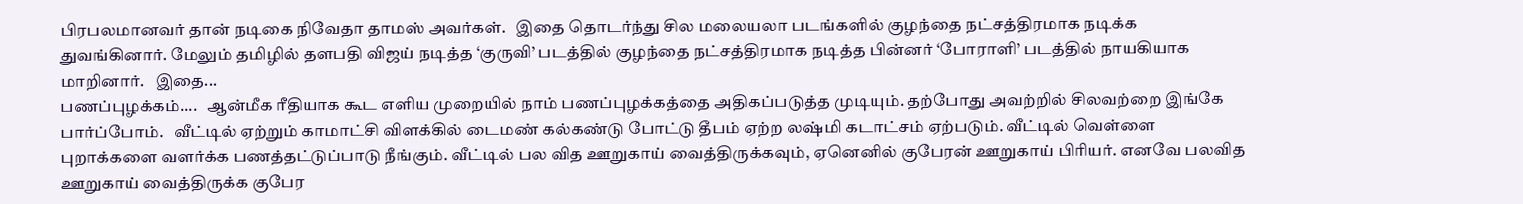பிரபலமானவர் தான் நடிகை நிவேதா தாமஸ் அவர்கள்.   இதை தொடர்ந்து சில மலையலா படங்களில் குழந்தை நட்சத்திரமாக நடிக்க துவங்கினார். மேலும் தமிழில் தளபதி விஜய் நடித்த ‘குருவி’ படத்தில் குழந்தை நட்சத்திரமாக நடித்த பின்னர் ‘போராளி’ படத்தில் நாயகியாக மாறினார்.   இதை...
பணப்புழக்கம்....   ஆன்மீக ரீதியாக கூட எளிய முறையில் நாம் பணப்புழக்கத்தை அதிகப்படுத்த முடியும். தற்போது அவற்றில் சிலவற்றை இங்கே பார்ப்போம்.   வீட்டில் ஏற்றும் காமாட்சி விளக்கில் டைமண் கல்கண்டு போட்டு தீபம் ஏற்ற லஷ்மி கடாட்சம் ஏற்படும். வீட்டில் வெள்ளை புறாக்களை வளர்க்க பணத்தட்டுப்பாடு நீங்கும். வீட்டில் பல வித ஊறுகாய் வைத்திருக்கவும், ஏனெனில் குபேரன் ஊறுகாய் பிரியர். எனவே பலவித ஊறுகாய் வைத்திருக்க குபேர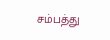சம்பத்து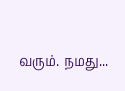வரும். நமது...